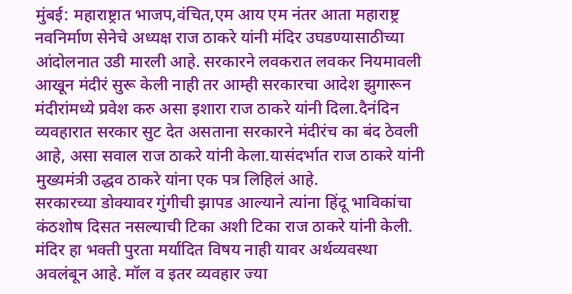मुंबई: महाराष्ट्रात भाजप,वंचित,एम आय एम नंतर आता महाराष्ट्र नवनिर्माण सेनेचे अध्यक्ष राज ठाकरे यांनी मंदिर उघडण्यासाठीच्या आंदोलनात उडी मारली आहे. सरकारने लवकरात लवकर नियमावली आखून मंदीरं सुरू केली नाही तर आम्ही सरकारचा आदेश झुगारून मंदीरांमध्ये प्रवेश करु असा इशारा राज ठाकरे यांनी दिला.दैनंदिन व्यवहारात सरकार सुट देत असताना सरकारने मंदीरंच का बंद ठेवली आहे, असा सवाल राज ठाकरे यांनी केला.यासंदर्भात राज ठाकरे यांनी मुख्यमंत्री उद्धव ठाकरे यांना एक पत्र लिहिलं आहे.
सरकारच्या डोक्यावर गुंगीची झापड आल्याने त्यांना हिंदू भाविकांचा कंठशोष दिसत नसल्याची टिका अशी टिका राज ठाकरे यांनी केली. मंदिर हा भक्ती पुरता मर्यादित विषय नाही यावर अर्थव्यवस्था अवलंबून आहे. मॉल व इतर व्यवहार ज्या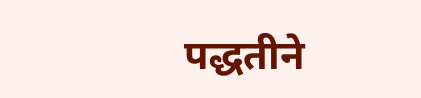पद्धतीने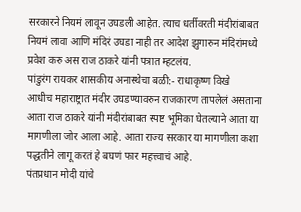सरकारने नियमं लावून उघडली आहेत. त्याच धर्तीवरती मंदीरांबाबत नियमं लावा आणि मंदिरं उघडा नाही तर आदेश झुगारुन मंदिरांमध्ये प्रवेश करु अस राज ठाकरे यांनी पत्रात म्हटलंय.
पांडुरंग रायकर शासकीय अनास्थेचा बळी:- राधाकृष्ण विखे
आधीच महाराष्ट्रात मंदीर उघडण्यावरुन राजकारण तापलेलं असताना आता राज ठाकरे यांनी मंदीरांबाबत स्पष्ट भूमिका घेतल्याने आता या मागणीला जोर आला आहे. आता राज्य सरकार या मागणीला कशा पद्धतीने लागू करतं हे बघणं फार महत्त्वाचं आहे.
पंतप्रधान मोदी यांचे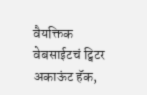वैयक्तिक वेबसाईटचं ट्विटर अकाऊंट हॅक,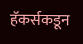हॅकर्सकडून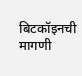बिटकॉइनची मागणी